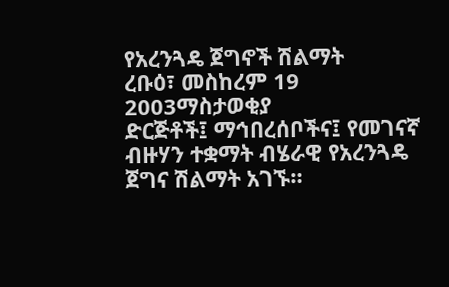የአረንጓዴ ጀግኖች ሽልማት
ረቡዕ፣ መስከረም 19 2003ማስታወቂያ
ድርጅቶች፤ ማኅበረሰቦችና፤ የመገናኛ ብዙሃን ተቋማት ብሄራዊ የአረንጓዴ ጀግና ሽልማት አገኙ።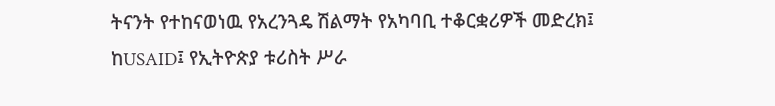ትናንት የተከናወነዉ የአረንጓዴ ሽልማት የአካባቢ ተቆርቋሪዎች መድረክ፤ ከUSAID፤ የኢትዮጵያ ቱሪስት ሥራ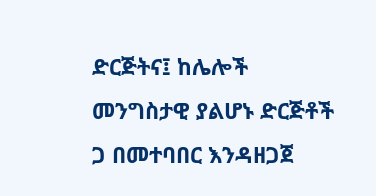ድርጅትና፤ ከሌሎች መንግስታዊ ያልሆኑ ድርጅቶች ጋ በመተባበር እንዳዘጋጀ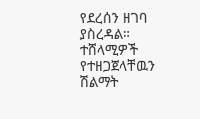የደረሰን ዘገባ ያስረዳል። ተሸላሚዎች የተዘጋጀላቸዉን ሽልማት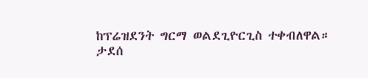ከፕሬዝደንት ግርማ ወልደጊዮርጊስ ተቀብለዋል።
ታደሰ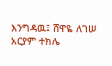እንግዳዉ፤ ሸዋዬ ለገሠ
አርያም ተክሌ